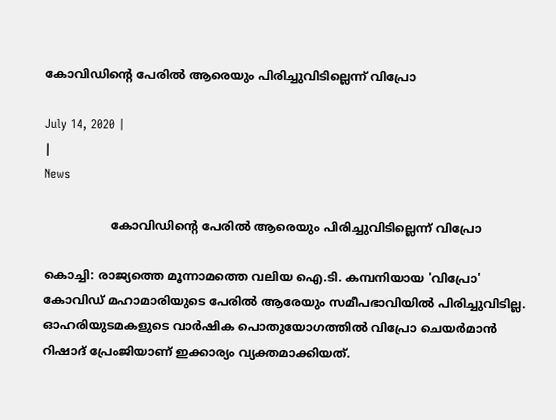കോവിഡിന്റെ പേരില്‍ ആരെയും പിരിച്ചുവിടില്ലെന്ന് വിപ്രോ

July 14, 2020 |
|
News

                  കോവിഡിന്റെ പേരില്‍ ആരെയും പിരിച്ചുവിടില്ലെന്ന് വിപ്രോ

കൊച്ചി: രാജ്യത്തെ മൂന്നാമത്തെ വലിയ ഐ.ടി. കമ്പനിയായ 'വിപ്രോ' കോവിഡ് മഹാമാരിയുടെ പേരില്‍ ആരേയും സമീപഭാവിയില്‍ പിരിച്ചുവിടില്ല. ഓഹരിയുടമകളുടെ വാര്‍ഷിക പൊതുയോഗത്തില്‍ വിപ്രോ ചെയര്‍മാന്‍ റിഷാദ് പ്രേംജിയാണ് ഇക്കാര്യം വ്യക്തമാക്കിയത്.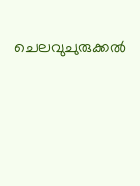ചെലവുചുരുക്കല്‍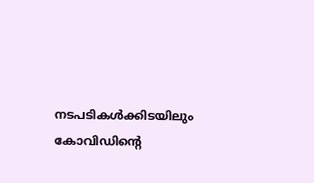നടപടികള്‍ക്കിടയിലും കോവിഡിന്റെ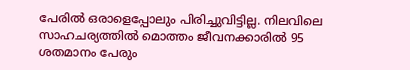പേരില്‍ ഒരാളെപ്പോലും പിരിച്ചുവിട്ടില്ല. നിലവിലെ സാഹചര്യത്തില്‍ മൊത്തം ജീവനക്കാരില്‍ 95 ശതമാനം പേരും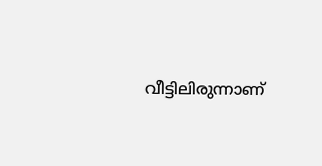വീട്ടിലിരുന്നാണ്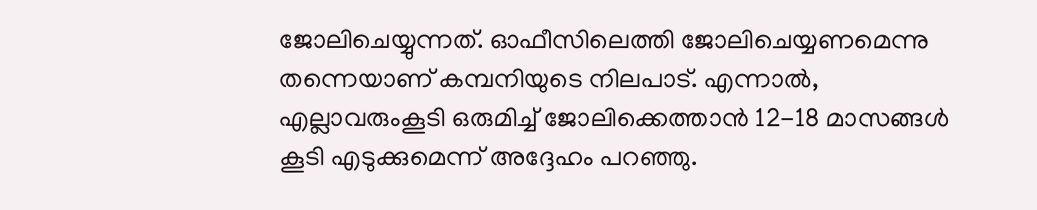ജോലിചെയ്യുന്നത്. ഓഫീസിലെത്തി ജോലിചെയ്യണമെന്നു തന്നെയാണ് കമ്പനിയുടെ നിലപാട്. എന്നാല്‍, എല്ലാവരുംകൂടി ഒരുമിച്ച് ജോലിക്കെത്താന്‍ 12-18 മാസങ്ങള്‍ കൂടി എടുക്കുമെന്ന് അദ്ദേഹം പറഞ്ഞു.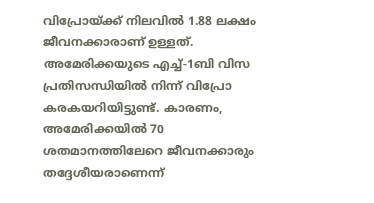വിപ്രോയ്ക്ക് നിലവില്‍ 1.88 ലക്ഷം ജീവനക്കാരാണ് ഉള്ളത്. അമേരിക്കയുടെ എച്ച്-1ബി വിസ പ്രതിസന്ധിയില്‍ നിന്ന് വിപ്രോ കരകയറിയിട്ടുണ്ട്. കാരണം, അമേരിക്കയില്‍ 70 ശതമാനത്തിലേറെ ജീവനക്കാരും തദ്ദേശീയരാണെന്ന്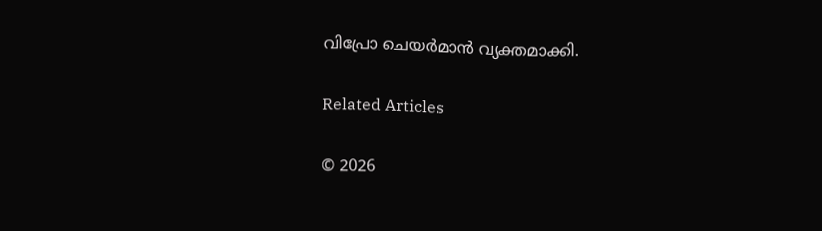വിപ്രോ ചെയര്‍മാന്‍ വ്യക്തമാക്കി.

Related Articles

© 2026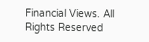Financial Views. All Rights Reserved